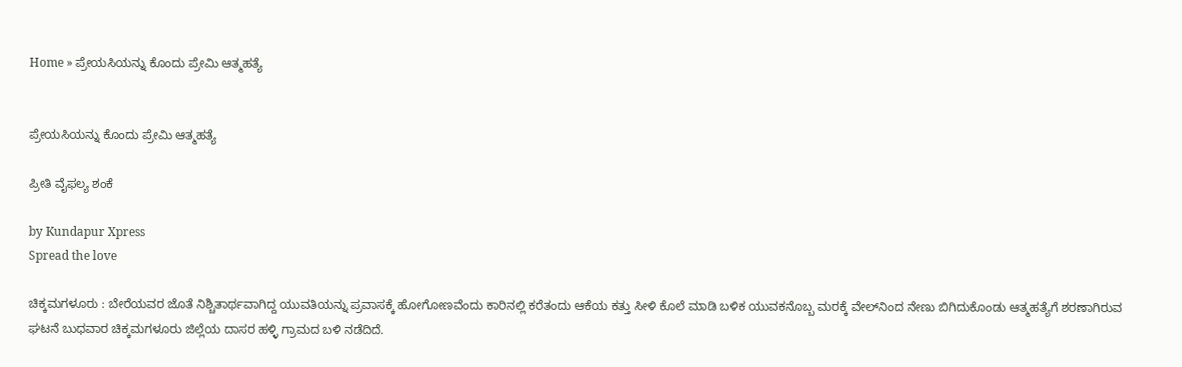Home » ಪ್ರೇಯಸಿಯನ್ನು ಕೊಂದು ಪ್ರೇಮಿ ಆತ್ಮಹತ್ಯೆ


ಪ್ರೇಯಸಿಯನ್ನು ಕೊಂದು ಪ್ರೇಮಿ ಆತ್ಮಹತ್ಯೆ

ಪ್ರೀತಿ ವೈಫಲ್ಯ ಶಂಕೆ

by Kundapur Xpress
Spread the love

ಚಿಕ್ಕಮಗಳೂರು : ಬೇರೆಯವರ ಜೊತೆ ನಿಶ್ಚಿತಾರ್ಥವಾಗಿದ್ದ ಯುವತಿಯನ್ನು ಪ್ರವಾಸಕ್ಕೆ ಹೋಗೋಣವೆಂದು ಕಾರಿನಲ್ಲಿ ಕರೆತಂದು ಆಕೆಯ ಕತ್ತು ಸೀಳಿ ಕೊಲೆ ಮಾಡಿ ಬಳಿಕ ಯುವಕನೊಬ್ಬ ಮರಕ್ಕೆ ವೇಲ್‌ನಿಂದ ನೇಣು ಬಿಗಿದುಕೊಂಡು ಆತ್ಮಹತ್ಯೆಗೆ ಶರಣಾಗಿರುವ ಘಟನೆ ಬುಧವಾರ ಚಿಕ್ಕಮಗಳೂರು ಜಿಲ್ಲೆಯ ದಾಸರ ಹಳ್ಳಿ ಗ್ರಾಮದ ಬಳಿ ನಡೆದಿದೆ.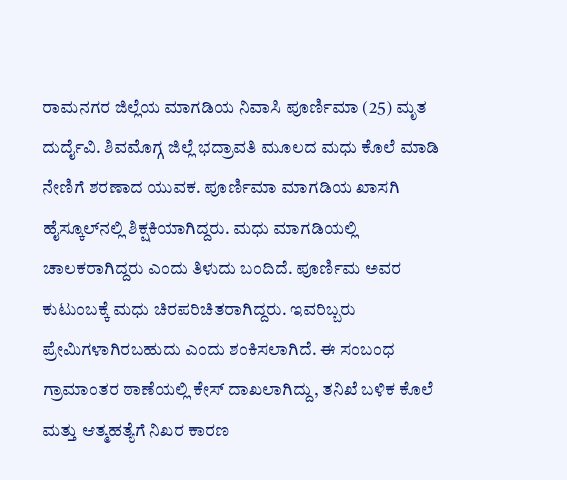ರಾಮನಗರ ಜಿಲ್ಲೆಯ ಮಾಗಡಿಯ ನಿವಾಸಿ ಪೂರ್ಣಿಮಾ (25) ಮೃತ ದುರ್ದೈವಿ. ಶಿವಮೊಗ್ಗ ಜಿಲ್ಲೆ ಭದ್ರಾವತಿ ಮೂಲದ ಮಧು ಕೊಲೆ ಮಾಡಿ ನೇಣಿಗೆ ಶರಣಾದ ಯುವಕ. ಪೂರ್ಣಿಮಾ ಮಾಗಡಿಯ ಖಾಸಗಿ ಹೈಸ್ಕೂಲ್‌ನಲ್ಲಿ ಶಿಕ್ಷಕಿಯಾಗಿದ್ದರು. ಮಧು ಮಾಗಡಿಯಲ್ಲಿ ಚಾಲಕರಾಗಿದ್ದರು ಎಂದು ತಿಳುದು ಬಂದಿದೆ. ಪೂರ್ಣಿಮ ಅವರ ಕುಟುಂಬಕ್ಕೆ ಮಧು ಚಿರಪರಿಚಿತರಾಗಿದ್ದರು. ಇವರಿಬ್ಬರು ಪ್ರೇಮಿಗಳಾಗಿರಬಹುದು ಎಂದು ಶಂಕಿಸಲಾಗಿದೆ. ಈ ಸಂಬಂಧ ಗ್ರಾಮಾಂತರ ಠಾಣೆಯಲ್ಲಿ ಕೇಸ್ ದಾಖಲಾಗಿದ್ದು, ತನಿಖೆ ಬಳಿಕ ಕೊಲೆ ಮತ್ತು ಆತ್ಮಹತ್ಯೆಗೆ ನಿಖರ ಕಾರಣ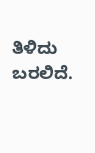ತಿಳಿದು ಬರಲಿದೆ.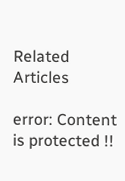Related Articles

error: Content is protected !!